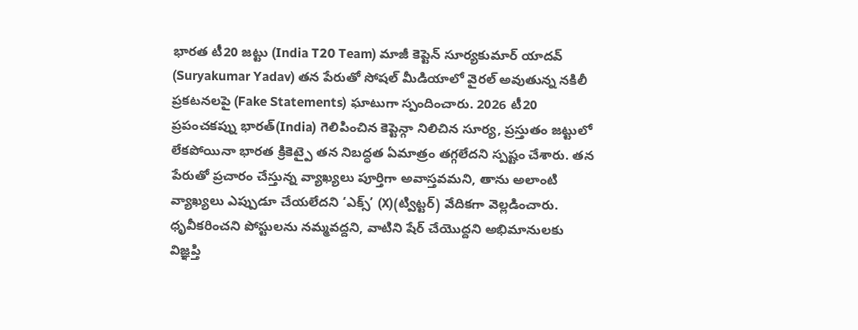భారత టీ20 జట్టు (India T20 Team) మాజీ కెప్టెన్ సూర్యకుమార్ యాదవ్ (Suryakumar Yadav) తన పేరుతో సోషల్ మీడియాలో వైరల్ అవుతున్న నకిలీ ప్రకటనలపై (Fake Statements) ఘాటుగా స్పందించారు. 2026 టీ20 ప్రపంచకప్ను భారత్(India) గెలిపించిన కెప్టెన్గా నిలిచిన సూర్య, ప్రస్తుతం జట్టులో లేకపోయినా భారత క్రికెట్పై తన నిబద్ధత ఏమాత్రం తగ్గలేదని స్పష్టం చేశారు. తన పేరుతో ప్రచారం చేస్తున్న వ్యాఖ్యలు పూర్తిగా అవాస్తవమని, తాను అలాంటి వ్యాఖ్యలు ఎప్పుడూ చేయలేదని ‘ఎక్స్’ (X)(ట్విట్టర్) వేదికగా వెల్లడించారు. ధృవీకరించని పోస్టులను నమ్మవద్దని, వాటిని షేర్ చేయొద్దని అభిమానులకు విజ్ఞప్తి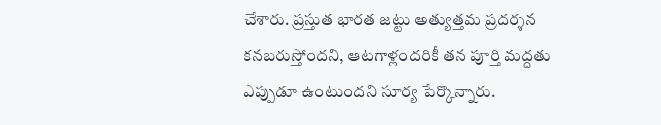చేశారు. ప్రస్తుత భారత జట్టు అత్యుత్తమ ప్రదర్శన కనబరుస్తోందని, ఆటగాళ్లందరికీ తన పూర్తి మద్దతు ఎప్పుడూ ఉంటుందని సూర్య పేర్కొన్నారు.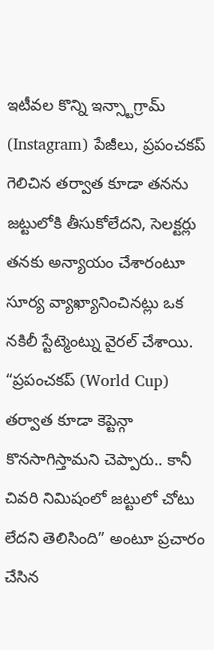ఇటీవల కొన్ని ఇన్స్టాగ్రామ్ (Instagram) పేజీలు, ప్రపంచకప్ గెలిచిన తర్వాత కూడా తనను జట్టులోకి తీసుకోలేదని, సెలక్టర్లు తనకు అన్యాయం చేశారంటూ సూర్య వ్యాఖ్యానించినట్లు ఒక నకిలీ స్టేట్మెంట్ను వైరల్ చేశాయి. “ప్రపంచకప్ (World Cup) తర్వాత కూడా కెప్టెన్గా కొనసాగిస్తామని చెప్పారు.. కానీ చివరి నిమిషంలో జట్టులో చోటు లేదని తెలిసింది” అంటూ ప్రచారం చేసిన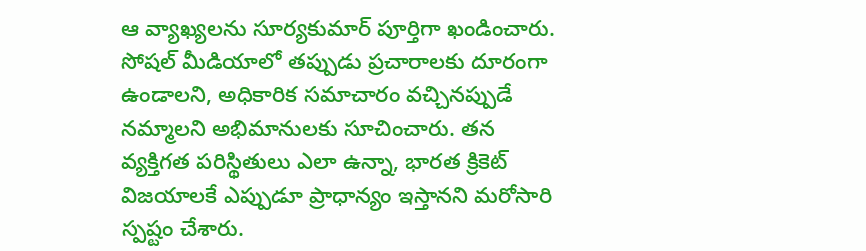ఆ వ్యాఖ్యలను సూర్యకుమార్ పూర్తిగా ఖండించారు. సోషల్ మీడియాలో తప్పుడు ప్రచారాలకు దూరంగా ఉండాలని, అధికారిక సమాచారం వచ్చినప్పుడే నమ్మాలని అభిమానులకు సూచించారు. తన వ్యక్తిగత పరిస్థితులు ఎలా ఉన్నా, భారత క్రికెట్ విజయాలకే ఎప్పుడూ ప్రాధాన్యం ఇస్తానని మరోసారి స్పష్టం చేశారు.